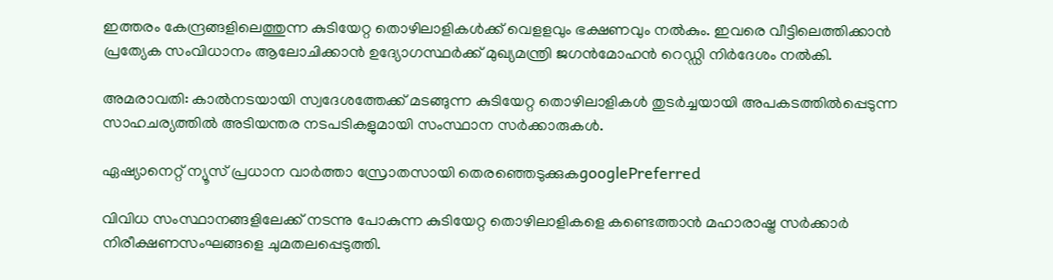ഇത്തരം കേന്ദ്രങ്ങളിലെത്തുന്ന കുടിയേറ്റ തൊഴിലാളികൾക്ക് വെളളവും ഭക്ഷണവും നൽകും. ഇവരെ വീട്ടിലെത്തിക്കാൻ പ്രത്യേക സംവിധാനം ആലോചിക്കാൻ ഉദ്യോഗസ്ഥർക്ക് മുഖ്യമന്ത്രി ജഗൻമോഹൻ റെഡ്ഡി നിർദേശം നൽകി.

അമരാവതി: കാൽനടയായി സ്വദേശത്തേക്ക് മടങ്ങുന്ന കുടിയേറ്റ തൊഴിലാളികൾ തുടർച്ചയായി അപകടത്തിൽപ്പെടുന്ന സാഹചര്യത്തിൽ അടിയന്തര നടപടികളുമായി സംസ്ഥാന സർക്കാരുകൾ.

ഏഷ്യാനെറ്റ് ന്യൂസ് പ്രധാന വാർത്താ സ്രോതസായി തെരഞ്ഞെടുക്കുകgooglePreferred

വിവിധ സംസ്ഥാനങ്ങളിലേക്ക് നടന്നു പോകുന്ന കുടിയേറ്റ തൊഴിലാളികളെ കണ്ടെത്താൻ മഹാരാഷ്ട്ര സർക്കാർ നിരീക്ഷണസംഘങ്ങളെ ചുമതലപ്പെടുത്തി.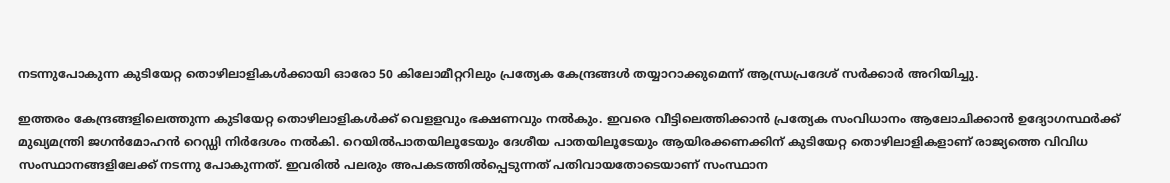നടന്നുപോകുന്ന കുടിയേറ്റ തൊഴിലാളികൾക്കായി ഓരോ 50 കിലോമീറ്ററിലും പ്രത്യേക കേന്ദ്രങ്ങൾ തയ്യാറാക്കുമെന്ന് ആന്ധ്രപ്രദേശ് സർക്കാർ അറിയിച്ചു.

ഇത്തരം കേന്ദ്രങ്ങളിലെത്തുന്ന കുടിയേറ്റ തൊഴിലാളികൾക്ക് വെളളവും ഭക്ഷണവും നൽകും. ഇവരെ വീട്ടിലെത്തിക്കാൻ പ്രത്യേക സംവിധാനം ആലോചിക്കാൻ ഉദ്യോഗസ്ഥർക്ക് മുഖ്യമന്ത്രി ജഗൻമോഹൻ റെഡ്ഡി നിർദേശം നൽകി. റെയിൽപാതയിലൂടേയും ദേശീയ പാതയിലൂടേയും ആയിരക്കണക്കിന് കുടിയേറ്റ തൊഴിലാളികളാണ് രാജ്യത്തെ വിവിധ സംസ്ഥാനങ്ങളിലേക്ക് നടന്നു പോകുന്നത്. ഇവരിൽ പലരും അപകടത്തിൽപ്പെടുന്നത് പതിവായതോടെയാണ് സംസ്ഥാന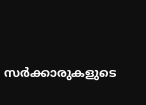സർക്കാരുകളുടെ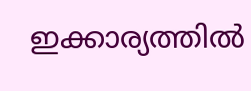ഇക്കാര്യത്തിൽ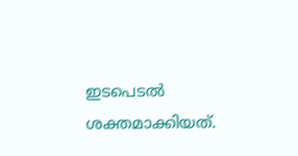ഇടപെടൽ ശക്തമാക്കിയത്.